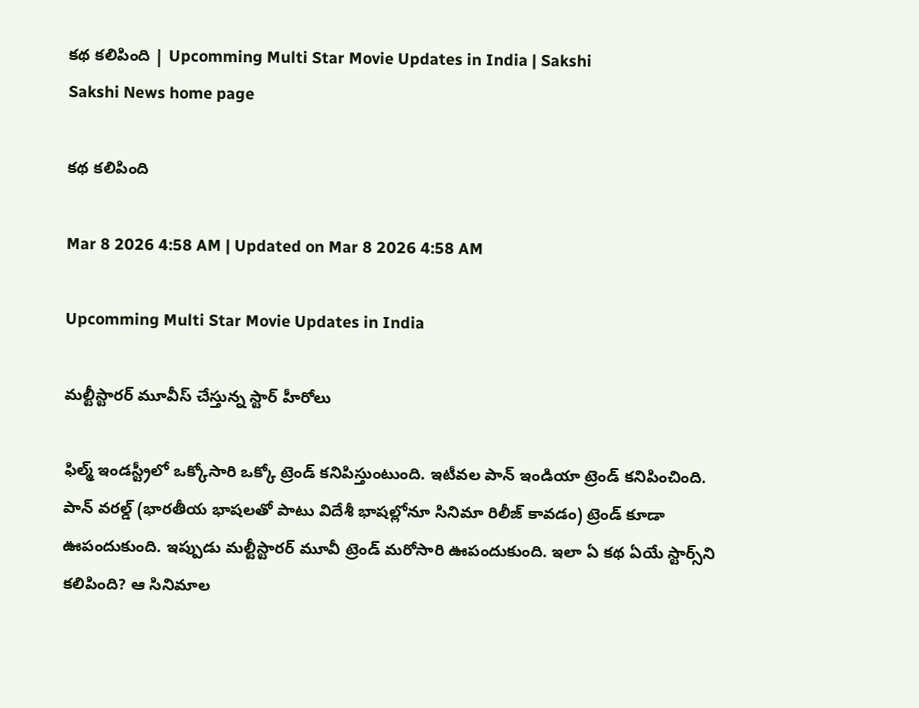కథ కలిపింది | Upcomming Multi Star Movie Updates in India | Sakshi
Sakshi News home page

కథ కలిపింది

Mar 8 2026 4:58 AM | Updated on Mar 8 2026 4:58 AM

Upcomming Multi Star Movie Updates in India

మల్టీస్టారర్‌ మూవీస్‌ చేస్తున్న స్టార్‌ హీరోలు

ఫిల్మ్‌ ఇండస్ట్రీలో ఒక్కోసారి ఒక్కో ట్రెండ్‌ కనిపిస్తుంటుంది. ఇటీవల పాన్‌ ఇండియా ట్రెండ్‌ కనిపించింది. పాన్‌ వరల్డ్‌ (భారతీయ భాషలతో పాటు విదేశీ భాషల్లోనూ సినిమా రిలీజ్‌ కావడం) ట్రెండ్‌ కూడా ఊపందుకుంది. ఇప్పుడు మల్టీస్టారర్‌ మూవీ ట్రెండ్‌ మరోసారి ఊపందుకుంది. ఇలా ఏ కథ ఏయే స్టార్స్‌ని కలిపింది? ఆ సినిమాల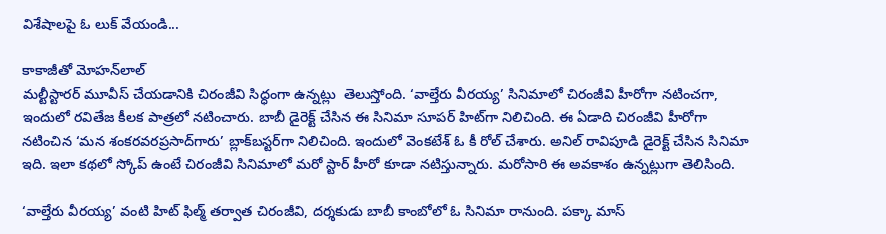విశేషాలపై ఓ లుక్‌ వేయండి...

కాకాజీతో మోహన్‌లాల్‌
మల్టీస్టారర్‌ మూవీస్‌ చేయడానికి చిరంజీవి సిద్ధంగా ఉన్నట్లు  తెలుస్తోంది. ‘వాల్తేరు వీరయ్య’ సినిమాలో చిరంజీవి హీరోగా నటించగా, ఇందులో రవితేజ కీలక పాత్రలో నటించారు. బాబీ డైరెక్ట్‌ చేసిన ఈ సినిమా సూపర్‌ హిట్‌గా నిలిచింది. ఈ ఏడాది చిరంజీవి హీరోగా నటించిన ‘మన శంకరవరప్రసాద్‌గారు’ బ్లాక్‌బస్టర్‌గా నిలిచింది. ఇందులో వెంకటేశ్‌ ఓ కీ రోల్‌ చేశారు. అనిల్‌ రావిపూడి డైరెక్ట్‌ చేసిన సినిమా ఇది. ఇలా కథలో స్కోప్‌ ఉంటే చిరంజీవి సినిమాలో మరో స్టార్‌ హీరో కూడా నటిస్తున్నారు. మరోసారి ఈ అవకాశం ఉన్నట్లుగా తెలిసింది.

‘వాల్తేరు వీరయ్య’ వంటి హిట్‌ ఫిల్మ్‌ తర్వాత చిరంజీవి, దర్శకుడు బాబీ కాంబోలో ఓ సినిమా రానుంది. పక్కా మాస్‌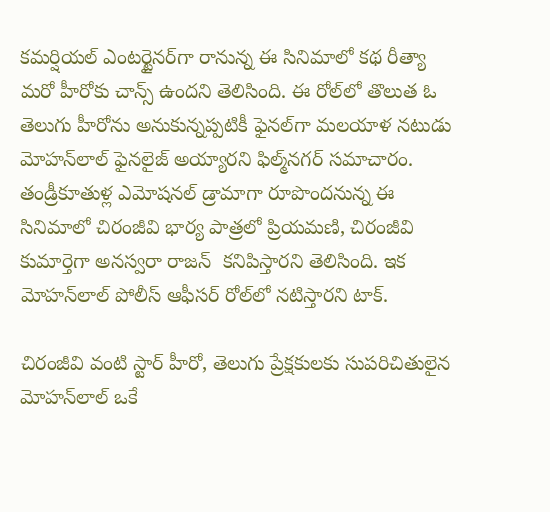కమర్షియల్‌ ఎంటర్టైనర్‌గా రానున్న ఈ సినిమాలో కథ రీత్యా మరో హీరోకు చాన్స్‌ ఉందని తెలిసింది. ఈ రోల్‌లో తొలుత ఓ తెలుగు హీరోను అనుకున్నప్పటికీ ఫైనల్‌గా మలయాళ నటుడు మోహన్‌లాల్‌ ఫైనలైజ్‌ అయ్యారని ఫిల్మ్‌నగర్‌ సమాచారం. తండ్రీకూతుళ్ల ఎమోషనల్‌ డ్రామాగా రూపొందనున్న ఈ సినిమాలో చిరంజీవి భార్య పాత్రలో ప్రియమణి, చిరంజీవి కుమార్తెగా అనస్వరా రాజన్‌  కనిపిస్తారని తెలిసింది. ఇక మోహన్‌లాల్‌ పోలీస్‌ ఆఫీసర్‌ రోల్‌లో నటిస్తారని టాక్‌.

చిరంజీవి వంటి స్టార్‌ హీరో, తెలుగు ప్రేక్షకులకు సుపరిచితులైన మోహన్‌లాల్‌ ఒకే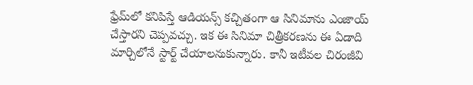ఫ్రేమ్‌లో కనిపిస్తే ఆడియన్స్‌ కచ్చితంగా ఆ సినిమాను ఎంజాయ్‌ చేస్తారని చెప్పవచ్చు. ఇక ఈ సినిమా చిత్రీకరణను ఈ ఏడాది మార్చిలోనే స్టార్ట్‌ చేయాలనుకున్నారు. కానీ ఇటీవల చిరంజీవి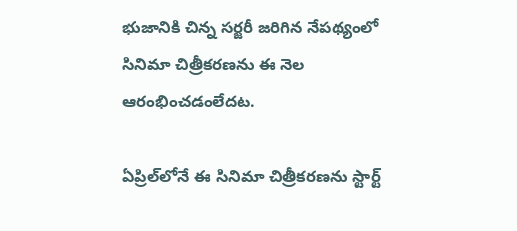భుజానికి చిన్న సర్జరీ జరిగిన నేపథ్యంలో సినిమా చిత్రీకరణను ఈ నెల ఆరంభించడంలేదట.

ఏప్రిల్‌లోనే ఈ సినిమా చిత్రీకరణను స్టార్ట్‌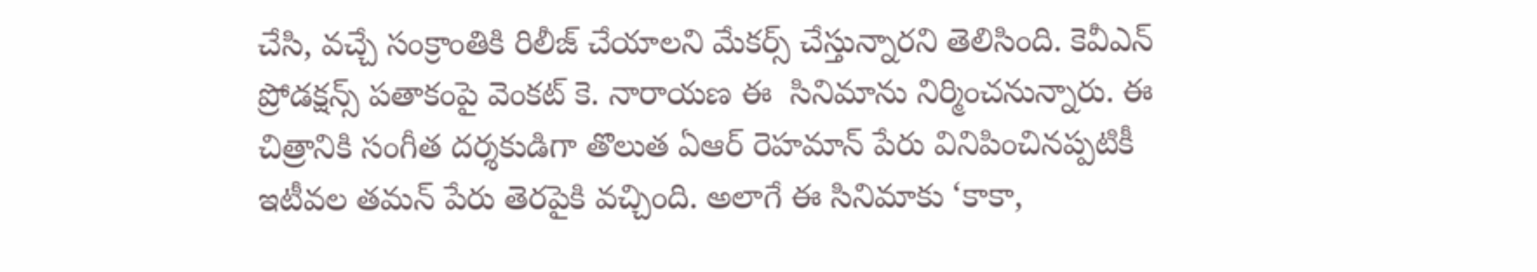చేసి, వచ్చే సంక్రాంతికి రిలీజ్‌ చేయాలని మేకర్స్‌ చేస్తున్నారని తెలిసింది. కెవీఎన్‌ ప్రోడక్షన్స్‌ పతాకంపై వెంకట్‌ కె. నారాయణ ఈ  సినిమాను నిర్మించనున్నారు. ఈ చిత్రానికి సంగీత దర్శకుడిగా తొలుత ఏఆర్‌ రెహమాన్‌ పేరు వినిపించినప్పటికీ ఇటీవల తమన్‌ పేరు తెరపైకి వచ్చింది. అలాగే ఈ సినిమాకు ‘కాకా,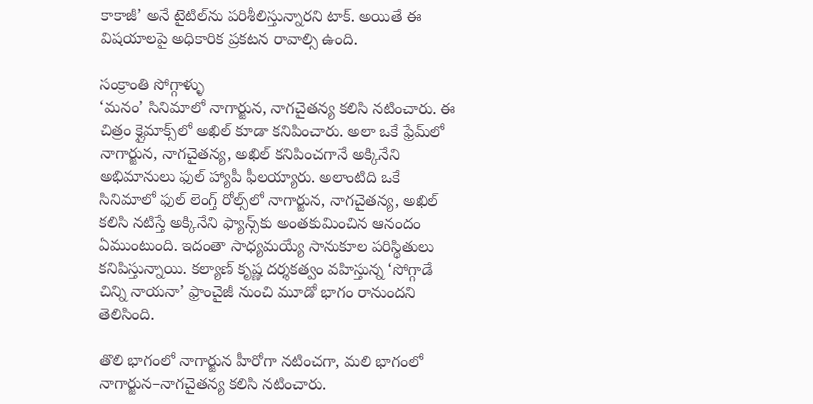కాకాజీ’ అనే టైటిల్‌ను పరిశీలిస్తున్నారని టాక్‌. అయితే ఈ విషయాలపై అధికారిక ప్రకటన రావాల్సి ఉంది.

సంక్రాంతి సోగ్గాళ్ళు
‘మనం’ సినిమాలో నాగార్జున, నాగచైతన్య కలిసి నటించారు. ఈ చిత్రం క్లైమాక్స్‌లో అఖిల్‌ కూడా కనిపించారు. అలా ఒకే ఫ్రేమ్‌లో నాగార్జున, నాగచైతన్య, అఖిల్‌ కనిపించగానే అక్కినేని అభిమానులు ఫుల్‌ హ్యాపీ ఫీలయ్యారు. అలాంటిది ఒకే సినిమాలో ఫుల్‌ లెంగ్త్‌ రోల్స్‌లో నాగార్జున, నాగచైతన్య, అఖిల్‌ కలిసి నటిస్తే అక్కినేని ఫ్యాన్స్‌కు అంతకుమించిన ఆనందం ఏముంటుంది. ఇదంతా సాధ్యమయ్యే సానుకూల పరిస్థితులు కనిపిస్తున్నాయి. కల్యాణ్‌ కృష్ణ దర్శకత్వం వహిస్తున్న ‘సోగ్గాడే చిన్ని నాయనా’ ఫ్రాంచైజీ నుంచి మూడో భాగం రానుందని తెలిసింది.

తొలి భాగంలో నాగార్జున హీరోగా నటించగా, మలి భాగంలో నాగార్జున–నాగచైతన్య కలిసి నటించారు.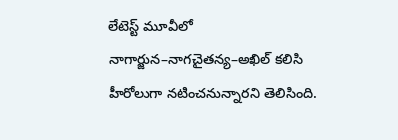లేటెస్ట్‌ మూవీలో నాగార్జున–నాగచైతన్య–అఖిల్‌ కలిసి హీరోలుగా నటించనున్నారని తెలిసింది.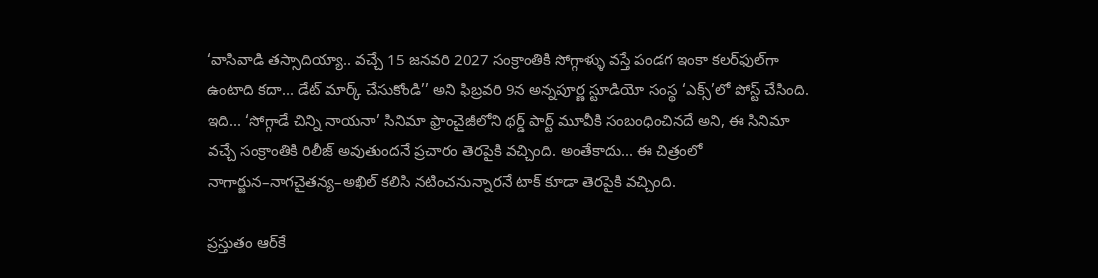‘వాసివాడి తస్సాదియ్యా.. వచ్చే 15 జనవరి 2027 సంక్రాంతికి సోగ్గాళ్ళు వస్తే పండగ ఇంకా కలర్‌ఫుల్‌గా ఉంటాది కదా... డేట్‌ మార్క్‌ చేసుకోండి’’ అని ఫిబ్రవరి 9న అన్నపూర్ణ స్టూడియో సంస్థ ‘ఎక్స్‌’లో పోస్ట్‌ చేసింది. ఇది... ‘సోగ్గాడే చిన్ని నాయనా’ సినిమా ఫ్రాంచైజీలోని థర్డ్‌ పార్ట్‌ మూవీకి సంబంధించినదే అని, ఈ సినిమా వచ్చే సంక్రాంతికి రిలీజ్‌ అవుతుందనే ప్రచారం తెరపైకి వచ్చింది. అంతేకాదు... ఈ చిత్రంలో నాగార్జున–నాగచైతన్య–అఖిల్‌ కలిసి నటించనున్నారనే టాక్‌ కూడా తెరపైకి వచ్చింది.

ప్రస్తుతం ఆర్‌కే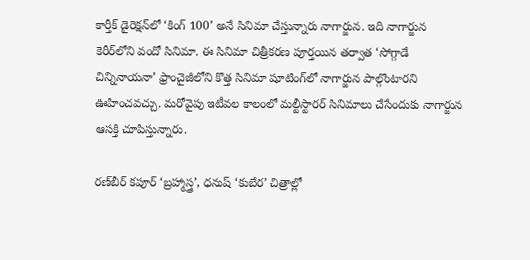కార్తీక్‌ డైరెక్షన్‌లో ‘కింగ్‌ 100’ అనే సినిమా చేస్తున్నారు నాగార్జున. ఇది నాగార్జున కెరీర్‌లోని వందో సినిమా. ఈ సినిమా చిత్రీకరణ పూర్తయిన తర్వాత ‘సోగ్గాడే చిన్నినాయనా’ ఫ్రాంచైజీలోని కొత్త సినిమా షూటింగ్‌లో నాగార్జున పాల్గొంటారని ఊహించవచ్చు. మరోవైపు ఇటీవల కాలంలో మల్టీస్టారర్‌ సినిమాలు చేసేందుకు నాగార్జున ఆసక్తి చూపిస్తున్నారు.

రణ్‌బీర్‌ కపూర్‌ ‘బ్రహ్మాస్త్ర’, ధనుష్‌ ‘కుబేర’ చిత్రాల్లో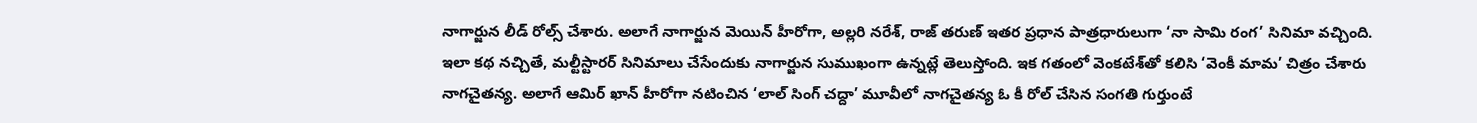నాగార్జున లీడ్‌ రోల్స్‌ చేశారు. అలాగే నాగార్జున మెయిన్‌ హీరోగా, అల్లరి నరేశ్, రాజ్‌ తరుణ్‌ ఇతర ప్రధాన పాత్రధారులుగా ‘నా సామి రంగ’ సినిమా వచ్చింది. ఇలా కథ నచ్చితే, మల్టీస్టారర్‌ సినిమాలు చేసేందుకు నాగార్జున సుముఖంగా ఉన్నట్లే తెలుస్తోంది. ఇక గతంలో వెంకటేశ్‌తో కలిసి ‘వెంకీ మామ’ చిత్రం చేశారు నాగచైతన్య. అలాగే ఆమిర్‌ ఖాన్‌ హీరోగా నటించిన ‘లాల్‌ సింగ్‌ చద్దా’ మూవీలో నాగచైతన్య ఓ కీ రోల్‌ చేసిన సంగతి గుర్తుంటే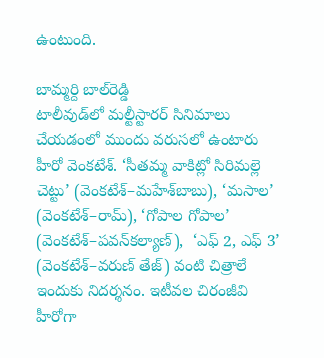ఉంటుంది.

బామ్మర్ది బాల్‌రెడ్డి
టాలీవుడ్‌లో మల్టీస్టారర్‌ సినిమాలు చేయడంలో ముందు వరుసలో ఉంటారు హీరో వెంకటేశ్‌. ‘సీతమ్మ వాకిట్లో సిరిమల్లె చెట్టు’ (వెంకటేశ్‌–మహేశ్‌బాబు), ‘మసాల’ (వెంకటేశ్‌–రామ్‌), ‘గోపాల గోపాల’ (వెంకటేశ్‌–పవన్‌కల్యాణ్‌),  ‘ఎఫ్‌ 2, ఎఫ్‌ 3’ (వెంకటేశ్‌–వరుణ్‌ తేజ్‌) వంటి చిత్రాలే ఇందుకు నిదర్శనం. ఇటీవల చిరంజీవి హీరోగా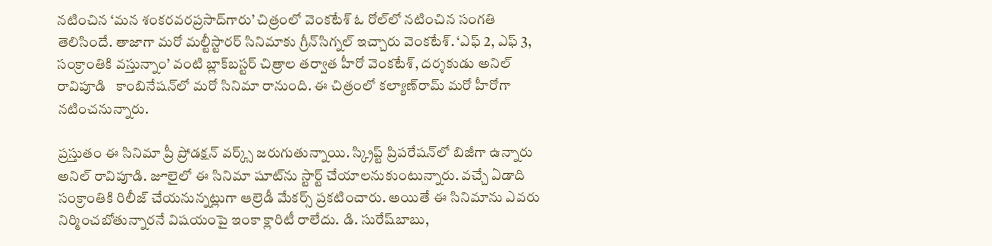నటించిన ‘మన శంకరవరప్రసాద్‌గారు’ చిత్రంలో వెంకటేశ్‌ ఓ రోల్‌లో నటించిన సంగతి తెలిసిందే. తాజాగా మరో మల్టీస్టారర్‌ సినిమాకు గ్రీన్‌సిగ్నల్‌ ఇచ్చారు వెంకటేశ్‌. ‘ఎఫ్‌ 2, ఎఫ్‌ 3, సంక్రాంతికి వస్తున్నాం’ వంటి బ్లాక్‌బస్టర్‌ చిత్రాల తర్వాత హీరో వెంకటేశ్, దర్శకుడు అనిల్‌ రావిపూడి   కాంబినేషన్‌లో మరో సినిమా రానుంది. ఈ చిత్రంలో కల్యాణ్‌రామ్‌ మరో హీరోగా నటించనున్నారు.

ప్రస్తుతం ఈ సినిమా ప్రీ ప్రోడక్షన్‌ వర్క్స్‌ జరుగుతున్నాయి. స్క్రిప్ట్‌ ప్రిపరేషన్‌లో బిజీగా ఉన్నారు అనిల్‌ రావిపూడి. జూలైలో ఈ సినిమా షూట్‌ను స్టార్ట్‌ చేయాలనుకుంటున్నారు. వచ్చే ఏడాది సంక్రాంతికి రిలీజ్‌ చేయనున్నట్లుగా ఆల్రెడీ మేకర్స్‌ ప్రకటించారు. అయితే ఈ సినిమాను ఎవరు నిర్మించబోతున్నారనే విషయంపై ఇంకా క్లారిటీ రాలేదు. డి. సురేష్‌బాబు,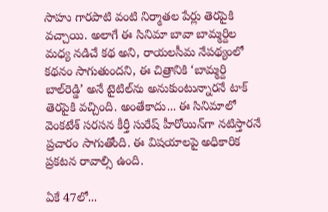సాహు గారపాటి వంటి నిర్మాతల పేర్లు తెరపైకి వచ్చాయి. అలాగే ఈ సినిమా బావా బామ్మర్దిల మధ్య నడిచే కథ అని, రాయలసీమ నేపథ్యంలో కథనం సాగుతుందని, ఈ చిత్రానికి ‘బామ్మర్ది బాల్‌రెడ్డి’ అనే టైటిల్‌ను అనుకుంటున్నారనే టాక్‌ తెరపైకి వచ్చింది. అంతేకాదు... ఈ సినిమాలో వెంకటేశ్‌ సరసన కీర్తీ సురేష్‌ హీరోయిన్‌గా నటిస్తారనే ప్రచారం సాగుతోంది. ఈ విషయాలపై అధికారిక ప్రకటన రావాల్సి ఉంది.

ఏకే 47లో...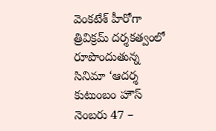వెంకటేశ్‌ హీరోగా త్రివిక్రమ్‌ దర్శకత్వంలో రూపొందుతున్న సినిమా ‘ఆదర్శ కుటుంబం హౌస్‌ నెంబరు 47 –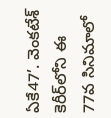ఏకే47’. వెంకటేశ్‌ కెరీర్‌లోని ఈ 77వ సినిమాలో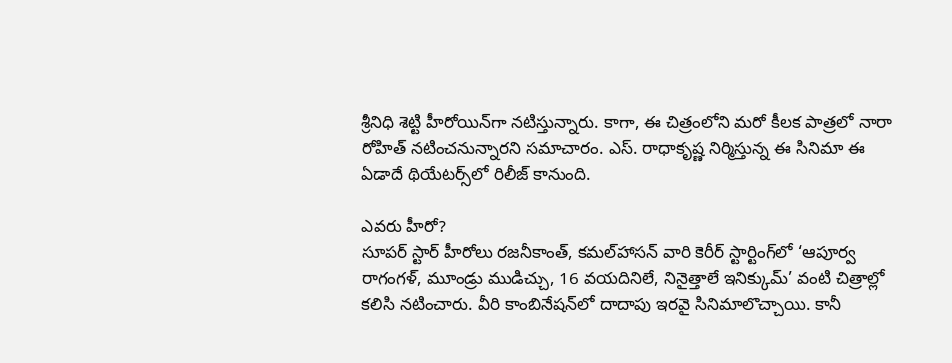శ్రీనిధి శెట్టి హీరోయిన్‌గా నటిస్తున్నారు. కాగా, ఈ చిత్రంలోని మరో కీలక పాత్రలో నారా రోహిత్‌ నటించనున్నారని సమాచారం. ఎస్‌. రాధాకృష్ణ నిర్మిస్తున్న ఈ సినిమా ఈ ఏడాదే థియేటర్స్‌లో రిలీజ్‌ కానుంది.

ఎవరు హీరో?
సూపర్‌ స్టార్‌ హీరోలు రజనీకాంత్, కమల్‌హాసన్‌ వారి కెరీర్‌ స్టార్టింగ్‌లో ‘ఆపూర్వ రాగంగళ్, మూండ్రు ముడిచ్చు, 16 వయదినిలే, నినైత్తాలే ఇనిక్కుమ్‌’ వంటి చిత్రాల్లో కలిసి నటించారు. వీరి కాంబినేషన్‌లో దాదాపు ఇరవై సినిమాలొచ్చాయి. కానీ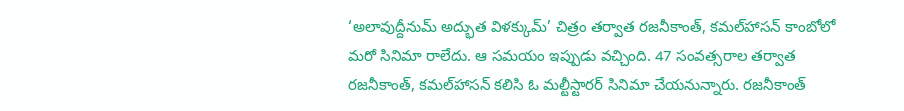‘అలావుద్దీనుమ్‌ అద్భుత విళక్కుమ్‌’ చిత్రం తర్వాత రజనీకాంత్, కమల్‌హాసన్‌ కాంబోలో మరో సినిమా రాలేదు. ఆ సమయం ఇప్పుడు వచ్చింది. 47 సంవత్సరాల తర్వాత రజనీకాంత్, కమల్‌హాసన్‌ కలిసి ఓ మల్టీస్టారర్‌ సినిమా చేయనున్నారు. రజనీకాంత్‌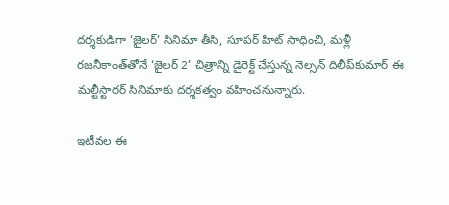దర్శకుడిగా ‘జైలర్‌’ సినిమా తీసి, సూపర్‌ హిట్‌ సాధించి, మళ్లీ రజనీకాంత్‌తోనే ‘జైలర్‌ 2’ చిత్రాన్ని డైరెక్ట్‌ చేస్తున్న నెల్సన్‌ దిలీప్‌కుమార్‌ ఈ మల్టీస్టారర్‌ సినిమాకు దర్శకత్వం వహించనున్నారు.

ఇటీవల ఈ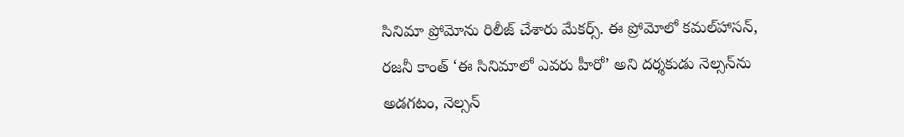సినిమా ప్రోమోను రిలీజ్‌ చేశారు మేకర్స్‌. ఈ ప్రోమోలో కమల్‌హాసన్, రజనీ కాంత్‌ ‘ఈ సినిమాలో ఎవరు హీరో’ అని దర్శకుడు నెల్సన్‌ను అడగటం, నెల్సన్‌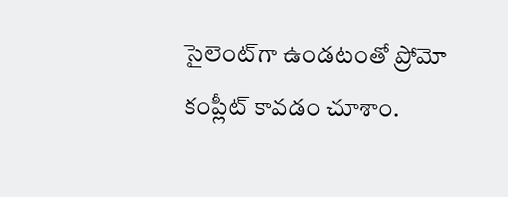సైలెంట్‌గా ఉండటంతో ప్రోమో కంప్లీట్‌ కావడం చూశాం.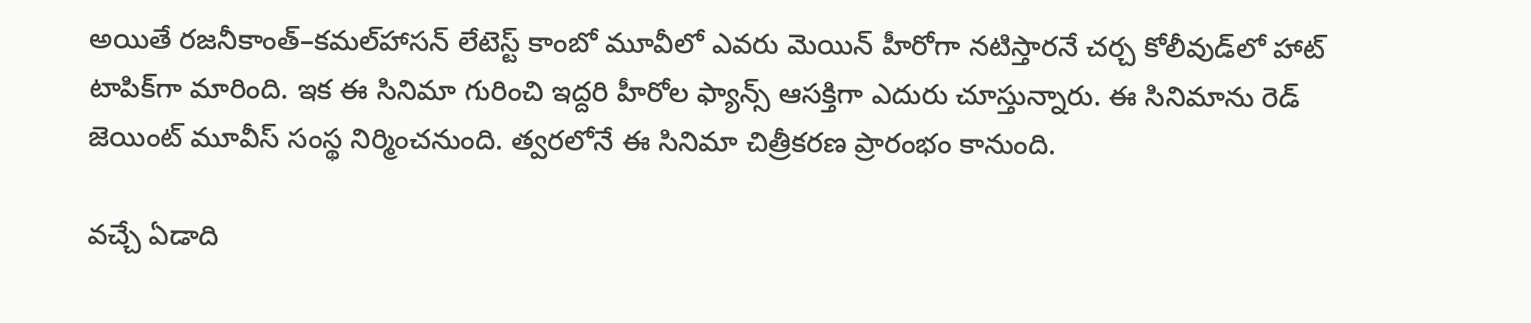అయితే రజనీకాంత్‌–కమల్‌హాసన్‌ లేటెస్ట్‌ కాంబో మూవీలో ఎవరు మెయిన్‌ హీరోగా నటిస్తారనే చర్చ కోలీవుడ్‌లో హాట్‌ టాపిక్‌గా మారింది. ఇక ఈ సినిమా గురించి ఇద్దరి హీరోల ఫ్యాన్స్‌ ఆసక్తిగా ఎదురు చూస్తున్నారు. ఈ సినిమాను రెడ్‌ జెయింట్‌ మూవీస్‌ సంస్థ నిర్మించనుంది. త్వరలోనే ఈ సినిమా చిత్రీకరణ ప్రారంభం కానుంది.

వచ్చే ఏడాది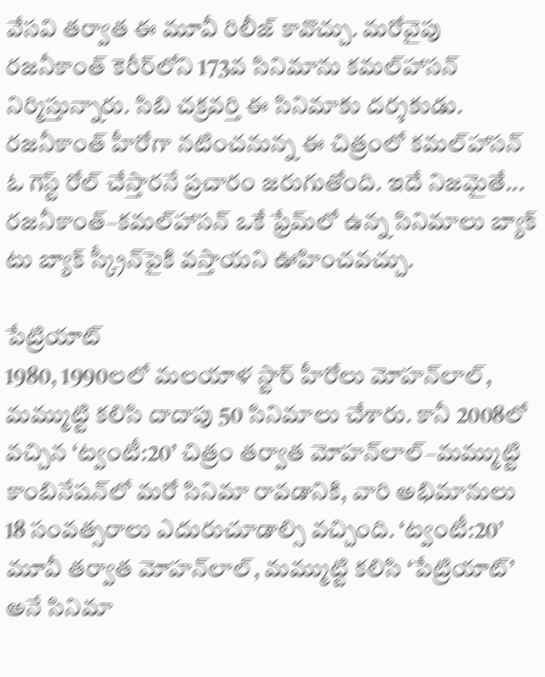వేసవి తర్వాత ఈ మూవీ రిలీజ్‌ కావొచ్చు. మరోవైపు రజనీకాంత్‌ కెరీర్‌లోని 173వ సినిమాను కమల్‌హాసన్‌ నిర్మిస్తున్నారు. సిబి చక్రవర్తి ఈ సినిమాకు దర్శకుడు. రజనీకాంత్‌ హీరోగా నటించనున్న ఈ చిత్రంలో కమల్‌హాసన్‌ ఓ గెస్ట్‌ రోల్‌ చేస్తారనే ప్రచారం జరుగుతోంది. ఇదే నిజమైతే... రజనీకాంత్‌–కమల్‌హాసన్‌ ఒకే ఫ్రేమ్‌లో ఉన్న సినిమాలు బ్యాక్‌ టు బ్యాక్‌ స్క్రీన్‌పైకి వస్తాయని ఊహించవచ్చు.

పేట్రియాట్‌
1980, 1990లలో మలయాళ స్టార్‌ హీరోలు మోహన్‌లాల్, మమ్ముట్టి కలిసి దాదాపు 50 సినిమాలు చేశారు. కానీ 2008లో వచ్చిన ‘ట్వంటీ:20’ చిత్రం తర్వాత మోహన్‌లాల్‌–మమ్ముట్టి కాంబినేషన్‌లో మరో సినిమా రావడానికి, వారి అభిమానులు 18 సంవత్సరాలు ఎదురుచూడాల్సి వచ్చింది. ‘ట్వంటీ:20’ మూవీ తర్వాత మోహన్‌లాల్, మమ్ముట్టి కలిసి ‘పేట్రియాట్‌’ అనే సినిమా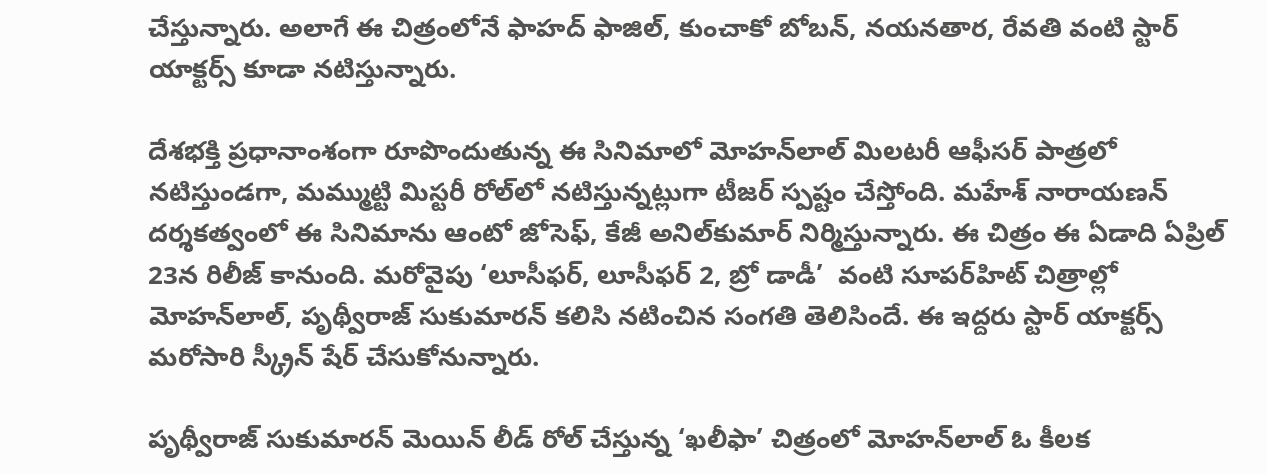చేస్తున్నారు. అలాగే ఈ చిత్రంలోనే ఫాహద్‌ ఫాజిల్, కుంచాకో బోబన్, నయనతార, రేవతి వంటి స్టార్‌ యాక్టర్స్‌ కూడా నటిస్తున్నారు.

దేశభక్తి ప్రధానాంశంగా రూపొందుతున్న ఈ సినిమాలో మోహన్‌లాల్‌ మిలటరీ ఆఫీసర్‌ పాత్రలో నటిస్తుండగా, మమ్ముట్టి మిస్టరీ రోల్‌లో నటిస్తున్నట్లుగా టీజర్‌ స్పష్టం చేస్తోంది. మహేశ్‌ నారాయణన్‌ దర్శకత్వంలో ఈ సినిమాను ఆంటో జోసెఫ్, కేజీ అనిల్‌కుమార్‌ నిర్మిస్తున్నారు. ఈ చిత్రం ఈ ఏడాది ఏప్రిల్‌ 23న రిలీజ్‌ కానుంది. మరోవైపు ‘లూసీఫర్, లూసీఫర్‌ 2, బ్రో డాడీ’  వంటి సూపర్‌హిట్‌ చిత్రాల్లో మోహన్‌లాల్, పృథ్వీరాజ్‌ సుకుమారన్‌ కలిసి నటించిన సంగతి తెలిసిందే. ఈ ఇద్దరు స్టార్‌ యాక్టర్స్‌ మరోసారి స్క్రీన్‌ షేర్‌ చేసుకోనున్నారు.

పృథ్వీరాజ్‌ సుకుమారన్‌ మెయిన్‌ లీడ్‌ రోల్‌ చేస్తున్న ‘ఖలీఫా’ చిత్రంలో మోహన్‌లాల్‌ ఓ కీలక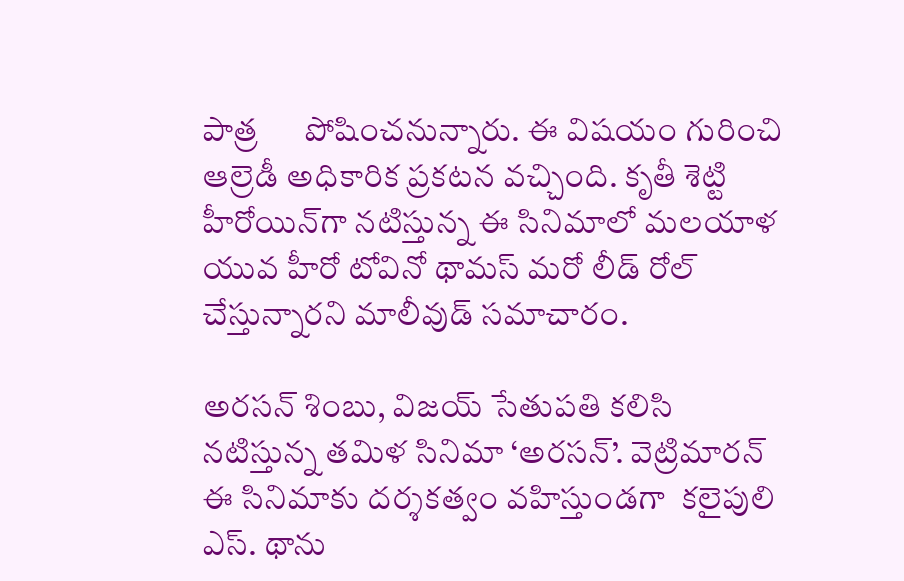పాత్ర      పోషించనున్నారు. ఈ విషయం గురించి ఆల్రెడీ అధికారిక ప్రకటన వచ్చింది. కృతీ శెట్టి హీరోయిన్‌గా నటిస్తున్న ఈ సినిమాలో మలయాళ యువ హీరో టోవినో థామస్‌ మరో లీడ్‌ రోల్‌ చేస్తున్నారని మాలీవుడ్‌ సమాచారం.

అరసన్‌ శింబు, విజయ్‌ సేతుపతి కలిసి నటిస్తున్న తమిళ సినిమా ‘అరసన్‌’. వెట్రిమారన్‌ ఈ సినిమాకు దర్శకత్వం వహిస్తుండగా  కలైపులి ఎస్‌. థాను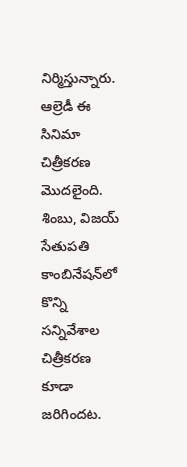నిర్మిస్తున్నారు. ఆల్రెడీ ఈ సినిమా చిత్రీకరణ మొదలైంది. శింబు, విజయ్‌ సేతుపతి కాంబినేషన్‌లో కొన్ని సన్నివేశాల చిత్రీకరణ కూడా జరిగిందట.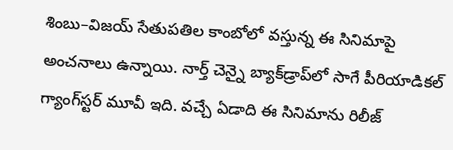శింబు–విజయ్‌ సేతుపతిల కాంబోలో వస్తున్న ఈ సినిమాపై అంచనాలు ఉన్నాయి. నార్త్‌ చెన్నై బ్యాక్‌డ్రాప్‌లో సాగే పీరియాడికల్‌ గ్యాంగ్‌స్టర్‌ మూవీ ఇది. వచ్చే ఏడాది ఈ సినిమాను రిలీజ్‌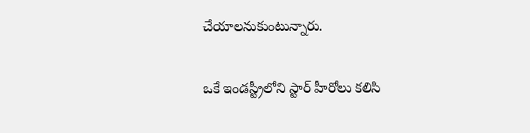చేయాలనుకుంటున్నారు.

ఒకే ఇండస్ట్రీలోని స్టార్‌ హీరోలు కలిసి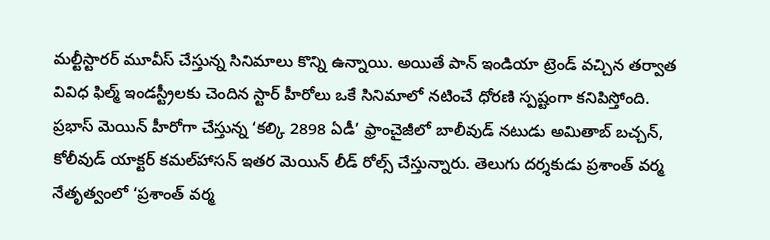మల్టీస్టారర్‌ మూవీస్‌ చేస్తున్న సినిమాలు కొన్ని ఉన్నాయి. అయితే పాన్‌ ఇండియా ట్రెండ్‌ వచ్చిన తర్వాత వివిధ ఫిల్మ్‌ ఇండస్ట్రీలకు చెందిన స్టార్‌ హీరోలు ఒకే సినిమాలో నటించే ధోరణి స్పష్టంగా కనిపిస్తోంది. ప్రభాస్‌ మెయిన్‌ హీరోగా చేస్తున్న ‘కల్కి 2898 ఏడీ’ ఫ్రాంచైజీలో బాలీవుడ్‌ నటుడు అమితాబ్‌ బచ్చన్, కోలీవుడ్‌ యాక్టర్‌ కమల్‌హాసన్‌ ఇతర మెయిన్‌ లీడ్‌ రోల్స్‌ చేస్తున్నారు. తెలుగు దర్శకుడు ప్రశాంత్‌ వర్మ నేతృత్వంలో ‘ప్రశాంత్‌ వర్మ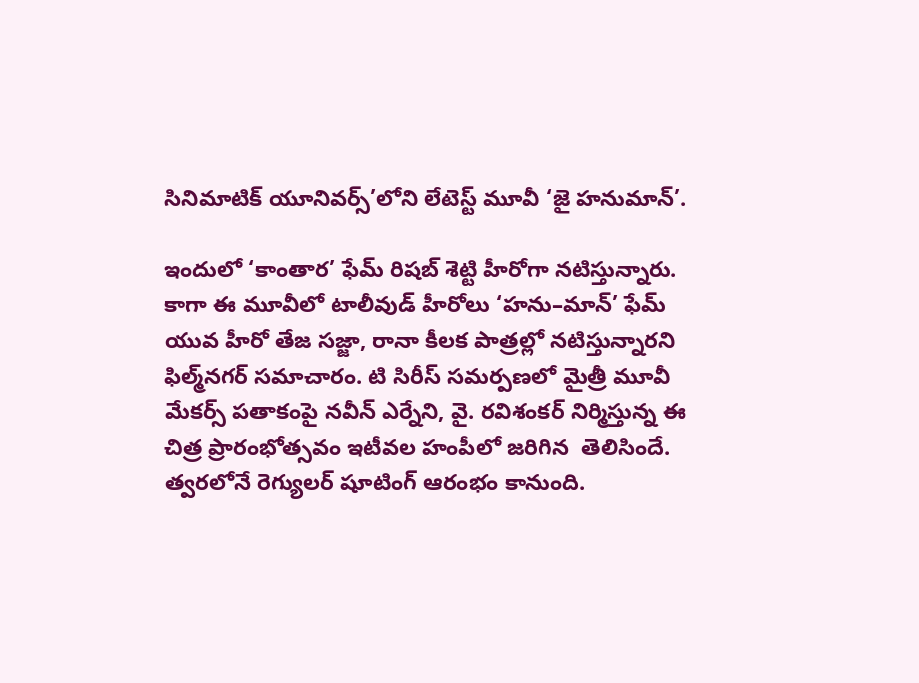సినిమాటిక్‌ యూనివర్స్‌’లోని లేటెస్ట్‌ మూవీ ‘జై హనుమాన్‌’.

ఇందులో ‘కాంతార’ ఫేమ్‌ రిషబ్‌ శెట్టి హీరోగా నటిస్తున్నారు. కాగా ఈ మూవీలో టాలీవుడ్‌ హీరోలు ‘హను–మాన్‌’ ఫేమ్‌ యువ హీరో తేజ సజ్జా, రానా కీలక పాత్రల్లో నటిస్తున్నారని ఫిల్మ్‌నగర్‌ సమాచారం. టి సిరీస్‌ సమర్పణలో మైత్రీ మూవీ మేకర్స్‌ పతాకంపై నవీన్‌ ఎర్నేని, వై. రవిశంకర్‌ నిర్మిస్తున్న ఈ చిత్ర ప్రారంభోత్సవం ఇటీవల హంపీలో జరిగిన  తెలిసిందే. త్వరలోనే రెగ్యులర్‌ షూటింగ్‌ ఆరంభం కానుంది.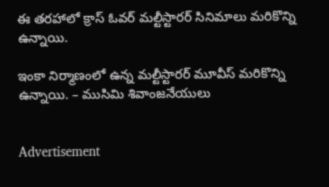ఈ తరహాలో క్రాస్‌ ఓవర్‌ మల్టీస్టారర్‌ సినిమాలు మరికొన్ని ఉన్నాయి.

ఇంకా నిర్మాణంలో ఉన్న మల్టీస్టారర్‌ మూవీస్‌ మరికొన్ని ఉన్నాయి. – ముసిమి శివాంజనేయులు


Advertisement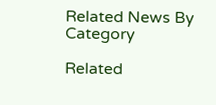Related News By Category

Related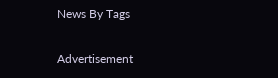News By Tags

Advertisement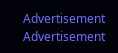Advertisement
Advertisement